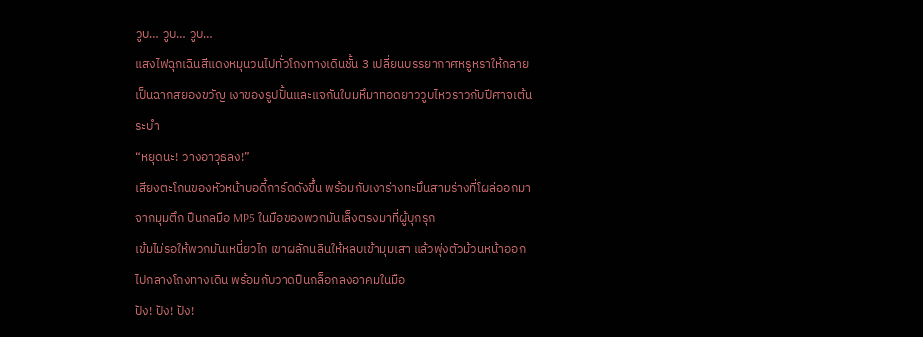วูบ… วูบ… วูบ…
แสงไฟฉุกเฉินสีแดงหมุนวนไปทั่วโถงทางเดินชั้น 3 เปลี่ยนบรรยากาศหรูหราให้กลายเป็นฉากสยองขวัญ เงาของรูปปั้นและแจกันใบมหึมาทอดยาววูบไหวราวกับปีศาจเต้นระบำ
“หยุดนะ! วางอาวุธลง!”
เสียงตะโกนของหัวหน้าบอดี้การ์ดดังขึ้น พร้อมกับเงาร่างทะมึนสามร่างที่โผล่ออกมาจากมุมตึก ปืนกลมือ MP5 ในมือของพวกมันเล็งตรงมาที่ผู้บุกรุก
เข้มไม่รอให้พวกมันเหนี่ยวไก เขาผลักนลินให้หลบเข้ามุมเสา แล้วพุ่งตัวม้วนหน้าออกไปกลางโถงทางเดิน พร้อมกับวาดปืนกล็อกลงอาคมในมือ
ปัง! ปัง! ปัง!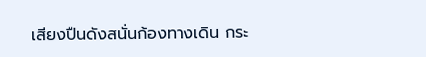เสียงปืนดังสนั่นก้องทางเดิน กระ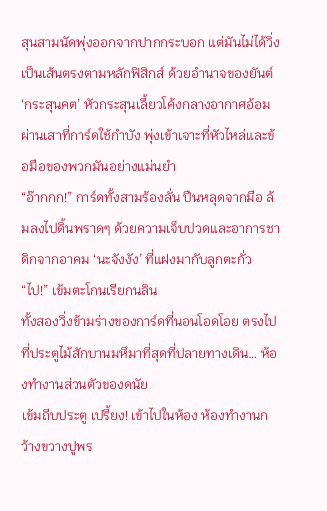สุนสามนัดพุ่งออกจากปากกระบอก แต่มันไม่ได้วิ่งเป็นเส้นตรงตามหลักฟิสิกส์ ด้วยอำนาจของยันต์ ‘กระสุนคต’ หัวกระสุนเลี้ยวโค้งกลางอากาศอ้อมผ่านเสาที่การ์ดใช้กำบัง พุ่งเข้าเจาะที่หัวไหล่และข้อมือของพวกมันอย่างแม่นยำ
“อ๊ากกก!” การ์ดทั้งสามร้องลั่น ปืนหลุดจากมือ ล้มลงไปดิ้นพราดๆ ด้วยความเจ็บปวดและอาการชาดิกจากอาคม ‘นะจังงัง’ ที่แฝงมากับลูกตะกั่ว
“ไป!” เข้มตะโกนเรียกนลิน
ทั้งสองวิ่งข้ามร่างของการ์ดที่นอนโอดโอย ตรงไปที่ประตูไม้สักบานมหึมาที่สุดที่ปลายทางเดิน… ห้องทำงานส่วนตัวของดนัย
เข้มถีบประตู เปรี้ยง! เข้าไปในห้อง ห้องทำงานกว้างขวางปูพร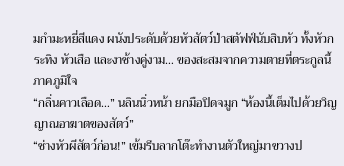มกำมะหยี่สีแดง ผนังประดับด้วยหัวสัตว์ป่าสตัฟฟ์นับสิบหัว ทั้งหัวกระทิง หัวเสือ และงาช้างคู่งาม… ของสะสมจากความตายที่ตระกูลนี้ภาคภูมิใจ
“กลิ่นคาวเลือด…” นลินนิ่วหน้า ยกมือปิดจมูก “ห้องนี้เต็มไปด้วยวิญญาณอาฆาตของสัตว์”
“ช่างหัวผีสัตว์ก่อน!” เข้มรีบลากโต๊ะทำงานตัวใหญ่มาขวางป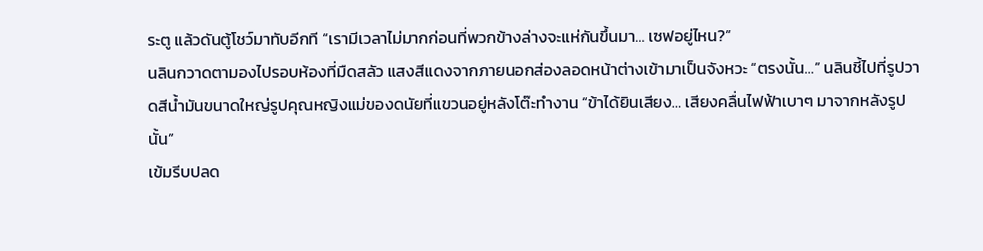ระตู แล้วดันตู้โชว์มาทับอีกที “เรามีเวลาไม่มากก่อนที่พวกข้างล่างจะแห่กันขึ้นมา… เซฟอยู่ไหน?”
นลินกวาดตามองไปรอบห้องที่มืดสลัว แสงสีแดงจากภายนอกส่องลอดหน้าต่างเข้ามาเป็นจังหวะ “ตรงนั้น…” นลินชี้ไปที่รูปวาดสีน้ำมันขนาดใหญ่รูปคุณหญิงแม่ของดนัยที่แขวนอยู่หลังโต๊ะทำงาน “ข้าได้ยินเสียง… เสียงคลื่นไฟฟ้าเบาๆ มาจากหลังรูปนั้น”
เข้มรีบปลด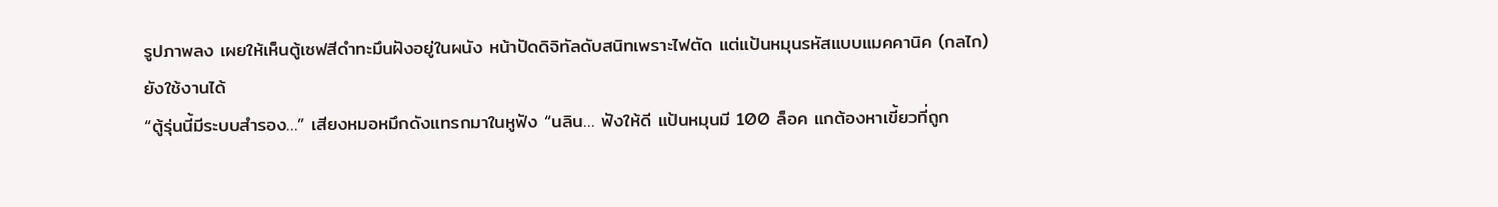รูปภาพลง เผยให้เห็นตู้เซฟสีดำทะมึนฝังอยู่ในผนัง หน้าปัดดิจิทัลดับสนิทเพราะไฟตัด แต่แป้นหมุนรหัสแบบแมคคานิค (กลไก) ยังใช้งานได้
“ตู้รุ่นนี้มีระบบสำรอง…” เสียงหมอหมึกดังแทรกมาในหูฟัง “นลิน… ฟังให้ดี แป้นหมุนมี 100 ล็อค แกต้องหาเขี้ยวที่ถูก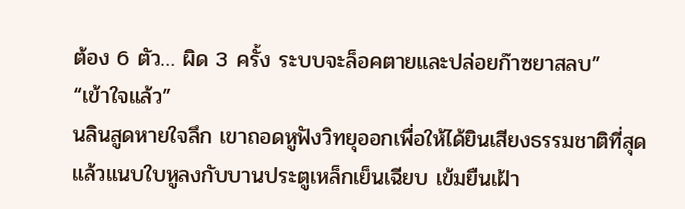ต้อง 6 ตัว… ผิด 3 ครั้ง ระบบจะล็อคตายและปล่อยก๊าซยาสลบ”
“เข้าใจแล้ว”
นลินสูดหายใจลึก เขาถอดหูฟังวิทยุออกเพื่อให้ได้ยินเสียงธรรมชาติที่สุด แล้วแนบใบหูลงกับบานประตูเหล็กเย็นเฉียบ เข้มยืนเฝ้า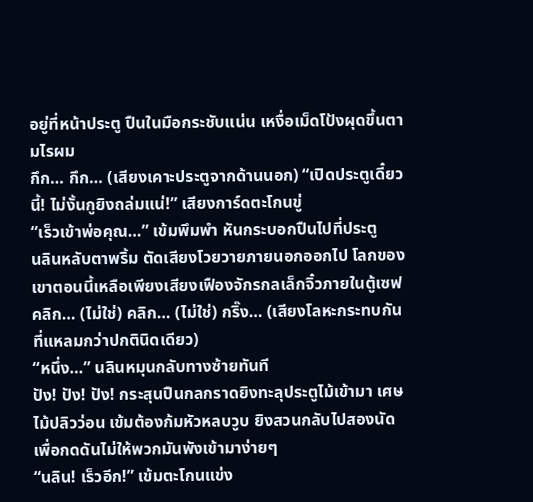อยู่ที่หน้าประตู ปืนในมือกระชับแน่น เหงื่อเม็ดโป้งผุดขึ้นตามไรผม
กึก… กึก… (เสียงเคาะประตูจากด้านนอก) “เปิดประตูเดี๋ยวนี้! ไม่งั้นกูยิงถล่มแน่!” เสียงการ์ดตะโกนขู่
“เร็วเข้าพ่อคุณ…” เข้มพึมพำ หันกระบอกปืนไปที่ประตู
นลินหลับตาพริ้ม ตัดเสียงโวยวายภายนอกออกไป โลกของเขาตอนนี้เหลือเพียงเสียงเฟืองจักรกลเล็กจิ๋วภายในตู้เซฟ คลิก… (ไม่ใช่) คลิก… (ไม่ใช่) กริ๊ง… (เสียงโลหะกระทบกันที่แหลมกว่าปกตินิดเดียว)
“หนึ่ง…” นลินหมุนกลับทางซ้ายทันที
ปัง! ปัง! ปัง! กระสุนปืนกลกราดยิงทะลุประตูไม้เข้ามา เศษไม้ปลิวว่อน เข้มต้องก้มหัวหลบวูบ ยิงสวนกลับไปสองนัดเพื่อกดดันไม่ให้พวกมันพังเข้ามาง่ายๆ
“นลิน! เร็วอีก!” เข้มตะโกนแข่ง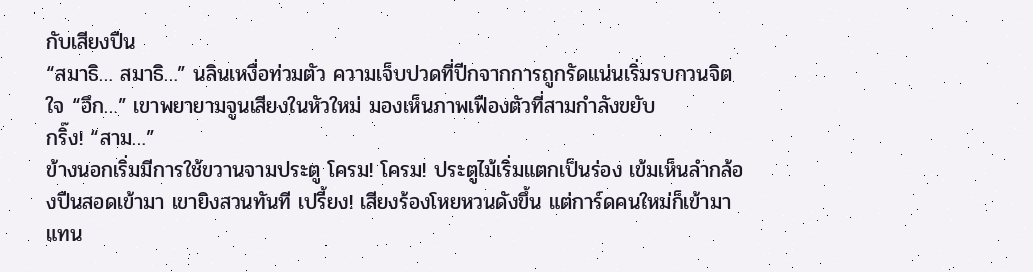กับเสียงปืน
“สมาธิ… สมาธิ…” นลินเหงื่อท่วมตัว ความเจ็บปวดที่ปีกจากการถูกรัดแน่นเริ่มรบกวนจิตใจ “อึก…” เขาพยายามจูนเสียงในหัวใหม่ มองเห็นภาพเฟืองตัวที่สามกำลังขยับ
กริ๊ง! “สาม…”
ข้างนอกเริ่มมีการใช้ขวานจามประตู โครม! โครม! ประตูไม้เริ่มแตกเป็นร่อง เข้มเห็นลำกล้องปืนสอดเข้ามา เขายิงสวนทันที เปรี้ยง! เสียงร้องโหยหวนดังขึ้น แต่การ์ดคนใหม่ก็เข้ามาแทน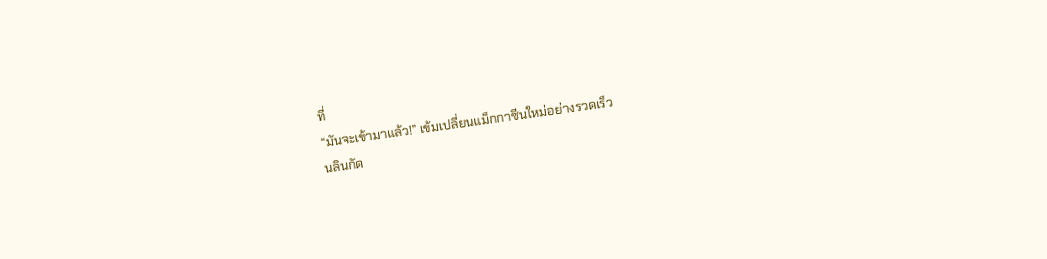ที่
“มันจะเข้ามาแล้ว!” เข้มเปลี่ยนแม็กกาซีนใหม่อย่างรวดเร็ว
นลินกัด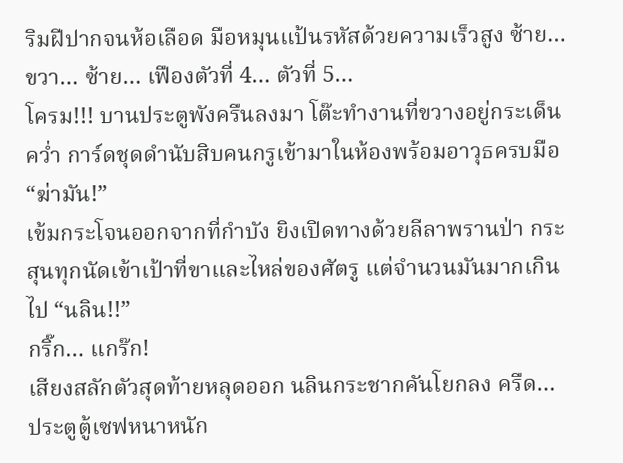ริมฝีปากจนห้อเลือด มือหมุนแป้นรหัสด้วยความเร็วสูง ซ้าย… ขวา… ซ้าย… เฟืองตัวที่ 4… ตัวที่ 5…
โครม!!! บานประตูพังครืนลงมา โต๊ะทำงานที่ขวางอยู่กระเด็นคว่ำ การ์ดชุดดำนับสิบคนกรูเข้ามาในห้องพร้อมอาวุธครบมือ
“ฆ่ามัน!”
เข้มกระโจนออกจากที่กำบัง ยิงเปิดทางด้วยลีลาพรานป่า กระสุนทุกนัดเข้าเป้าที่ขาและไหล่ของศัตรู แต่จำนวนมันมากเกินไป “นลิน!!”
กริ๊ก… แกร๊ก!
เสียงสลักตัวสุดท้ายหลุดออก นลินกระชากคันโยกลง ครืด… ประตูตู้เซฟหนาหนัก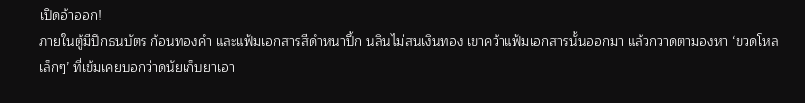เปิดอ้าออก!
ภายในตู้มีปึกธนบัตร ก้อนทองคำ และแฟ้มเอกสารสีดำหนาปึ้ก นลินไม่สนเงินทอง เขาคว้าแฟ้มเอกสารนั้นออกมา แล้วกวาดตามองหา ‘ขวดโหลเล็กๆ’ ที่เข้มเคยบอกว่าดนัยเก็บยาเอา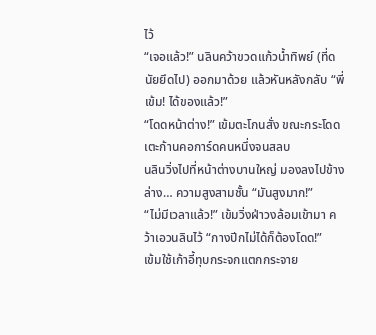ไว้
“เจอแล้ว!” นลินคว้าขวดแก้วน้ำทิพย์ (ที่ดนัยยึดไป) ออกมาด้วย แล้วหันหลังกลับ “พี่เข้ม! ได้ของแล้ว!”
“โดดหน้าต่าง!” เข้มตะโกนสั่ง ขณะกระโดดเตะก้านคอการ์ดคนหนึ่งจนสลบ
นลินวิ่งไปที่หน้าต่างบานใหญ่ มองลงไปข้างล่าง… ความสูงสามชั้น “มันสูงมาก!”
“ไม่มีเวลาแล้ว!” เข้มวิ่งฝ่าวงล้อมเข้ามา คว้าเอวนลินไว้ “กางปีกไม่ได้ก็ต้องโดด!”
เข้มใช้เก้าอี้ทุบกระจกแตกกระจาย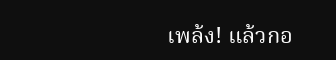เพล้ง! แล้วกอ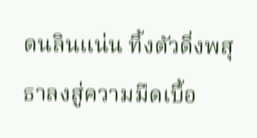ดนลินแน่น ทิ้งตัวดิ่งพสุธาลงสู่ความมืดเบื้อ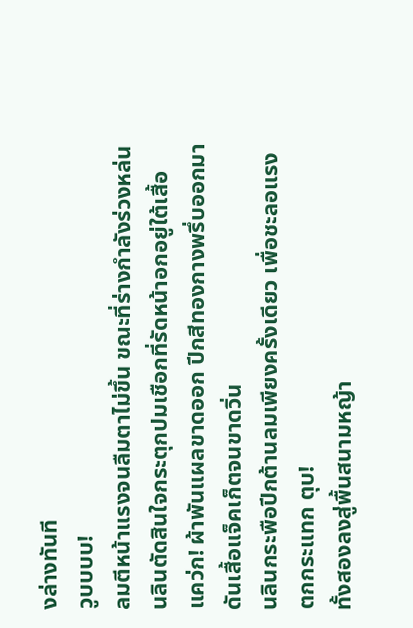งล่างทันที
วูบบบบ!
ลมตีหน้าแรงจนลืมตาไม่ขึ้น ขณะที่ร่างกำลังร่วงหล่น นลินตัดสินใจกระตุกปมเชือกที่รัดหน้าอกอยู่ใต้เสื้อ แคว่ก! ผ้าพันแผลขาดออก ปีกสีทองกางพรึ่บออกมาดันเสื้อแจ็คเก็ตจนขาดวิ่น
นลินกระพือปีกต้านลมเพียงครั้งเดียว เพื่อชะลอแรงตกกระแทก ตุบ!
ทั้งสองลงสู่พื้นสนามหญ้า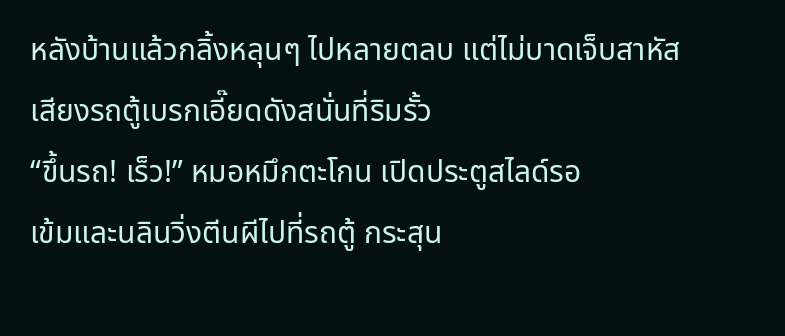หลังบ้านแล้วกลิ้งหลุนๆ ไปหลายตลบ แต่ไม่บาดเจ็บสาหัส เสียงรถตู้เบรกเอี๊ยดดังสนั่นที่ริมรั้ว
“ขึ้นรถ! เร็ว!” หมอหมึกตะโกน เปิดประตูสไลด์รอ
เข้มและนลินวิ่งตีนผีไปที่รถตู้ กระสุน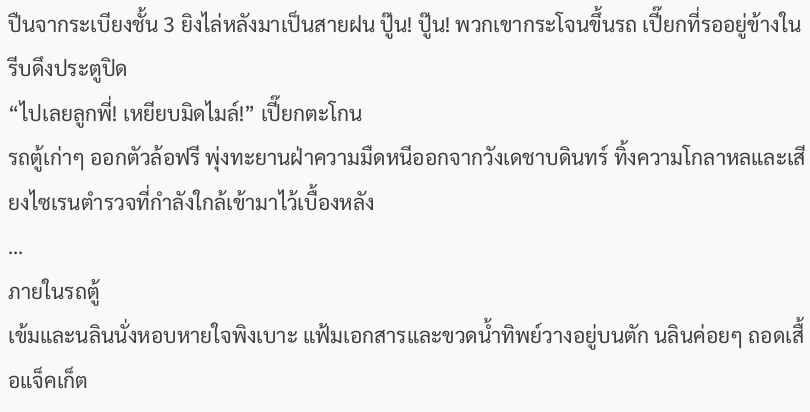ปืนจากระเบียงชั้น 3 ยิงไล่หลังมาเป็นสายฝน ปู๊น! ปู๊น! พวกเขากระโจนขึ้นรถ เปี๊ยกที่รออยู่ข้างในรีบดึงประตูปิด
“ไปเลยลูกพี่! เหยียบมิดไมล์!” เปี๊ยกตะโกน
รถตู้เก่าๆ ออกตัวล้อฟรี พุ่งทะยานฝ่าความมืดหนีออกจากวังเดชาบดินทร์ ทิ้งความโกลาหลและเสียงไซเรนตำรวจที่กำลังใกล้เข้ามาไว้เบื้องหลัง
…
ภายในรถตู้
เข้มและนลินนั่งหอบหายใจพิงเบาะ แฟ้มเอกสารและขวดน้ำทิพย์วางอยู่บนตัก นลินค่อยๆ ถอดเสื้อแจ็คเก็ต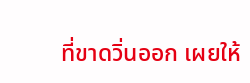ที่ขาดวิ่นออก เผยให้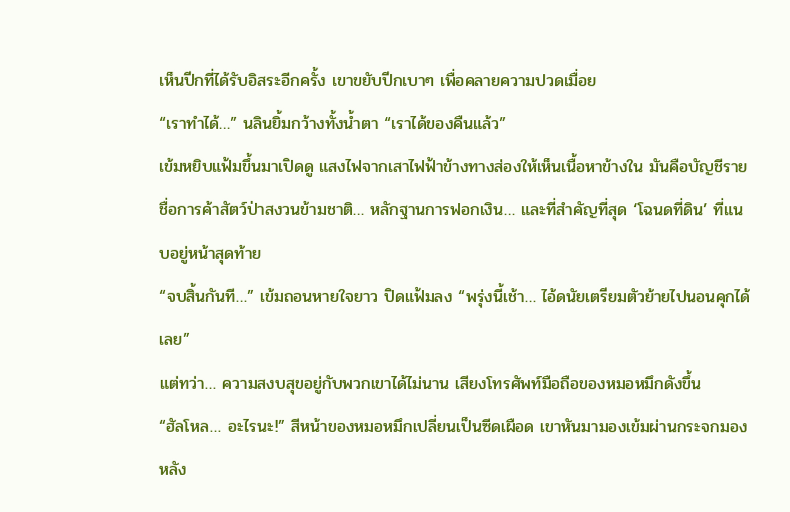เห็นปีกที่ได้รับอิสระอีกครั้ง เขาขยับปีกเบาๆ เพื่อคลายความปวดเมื่อย
“เราทำได้…” นลินยิ้มกว้างทั้งน้ำตา “เราได้ของคืนแล้ว”
เข้มหยิบแฟ้มขึ้นมาเปิดดู แสงไฟจากเสาไฟฟ้าข้างทางส่องให้เห็นเนื้อหาข้างใน มันคือบัญชีรายชื่อการค้าสัตว์ป่าสงวนข้ามชาติ… หลักฐานการฟอกเงิน… และที่สำคัญที่สุด ‘โฉนดที่ดิน’ ที่แนบอยู่หน้าสุดท้าย
“จบสิ้นกันที…” เข้มถอนหายใจยาว ปิดแฟ้มลง “พรุ่งนี้เช้า… ไอ้ดนัยเตรียมตัวย้ายไปนอนคุกได้เลย”
แต่ทว่า… ความสงบสุขอยู่กับพวกเขาได้ไม่นาน เสียงโทรศัพท์มือถือของหมอหมึกดังขึ้น
“ฮัลโหล… อะไรนะ!” สีหน้าของหมอหมึกเปลี่ยนเป็นซีดเผือด เขาหันมามองเข้มผ่านกระจกมองหลัง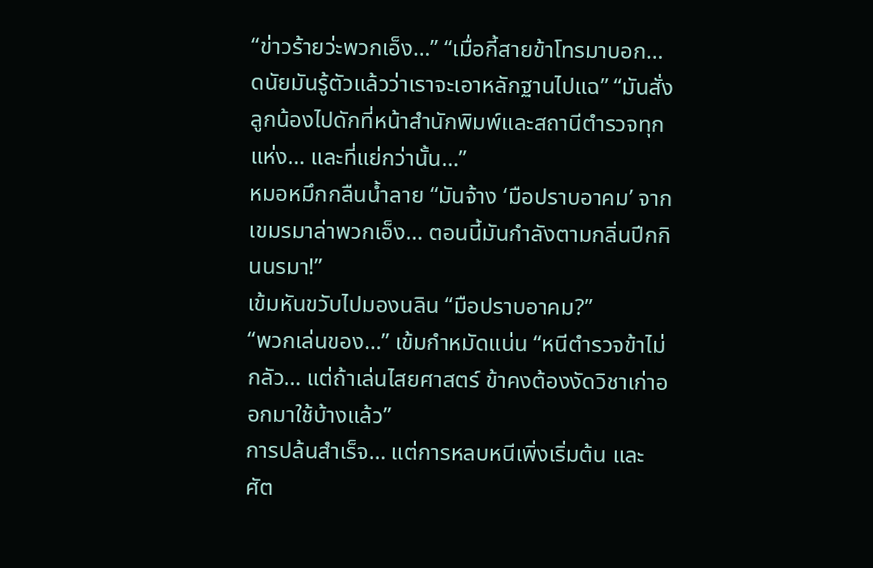“ข่าวร้ายว่ะพวกเอ็ง…” “เมื่อกี้สายข้าโทรมาบอก… ดนัยมันรู้ตัวแล้วว่าเราจะเอาหลักฐานไปแฉ” “มันสั่งลูกน้องไปดักที่หน้าสำนักพิมพ์และสถานีตำรวจทุกแห่ง… และที่แย่กว่านั้น…”
หมอหมึกกลืนน้ำลาย “มันจ้าง ‘มือปราบอาคม’ จากเขมรมาล่าพวกเอ็ง… ตอนนี้มันกำลังตามกลิ่นปีกกินนรมา!”
เข้มหันขวับไปมองนลิน “มือปราบอาคม?”
“พวกเล่นของ…” เข้มกำหมัดแน่น “หนีตำรวจข้าไม่กลัว… แต่ถ้าเล่นไสยศาสตร์ ข้าคงต้องงัดวิชาเก่าออกมาใช้บ้างแล้ว”
การปล้นสำเร็จ… แต่การหลบหนีเพิ่งเริ่มต้น และศัต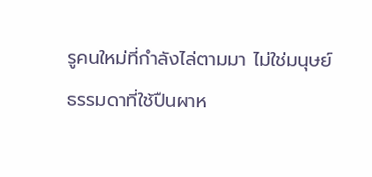รูคนใหม่ที่กำลังไล่ตามมา ไม่ใช่มนุษย์ธรรมดาที่ใช้ปืนผาห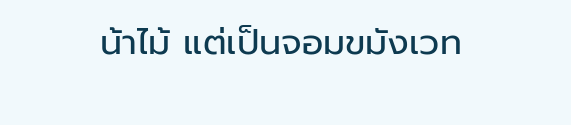น้าไม้ แต่เป็นจอมขมังเวท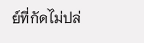ย์ที่กัดไม่ปล่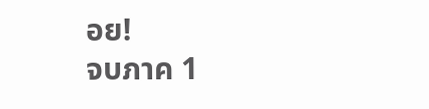อย!
จบภาค 1